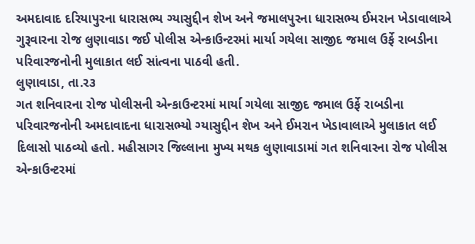અમદાવાદ દરિયાપુરના ધારાસભ્ય ગ્યાસુદ્દીન શેખ અને જમાલપુરના ધારાસભ્ય ઈમરાન ખેડાવાલાએ ગુરૂવારના રોજ લુણાવાડા જઈ પોલીસ એન્કાઉન્ટરમાં માર્યા ગયેલા સાજીદ જમાલ ઉર્ફે રાબડીના પરિવારજનોની મુલાકાત લઈ સાંત્વના પાઠવી હતી.
લુણાવાડા, તા.ર૩
ગત શનિવારના રોજ પોલીસની એન્કાઉન્ટરમાં માર્યા ગયેલા સાજીદ જમાલ ઉર્ફે રાબડીના પરિવારજનોની અમદાવાદના ધારાસભ્યો ગ્યાસુદ્દીન શેખ અને ઈમરાન ખેડાવાલાએ મુલાકાત લઈ દિલાસો પાઠવ્યો હતો. મહીસાગર જિલ્લાના મુખ્ય મથક લુણાવાડામાં ગત શનિવારના રોજ પોલીસ એન્કાઉન્ટરમાં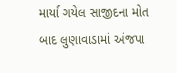માર્યા ગયેલ સાજીદના મોત બાદ લુણાવાડામાં અંજપા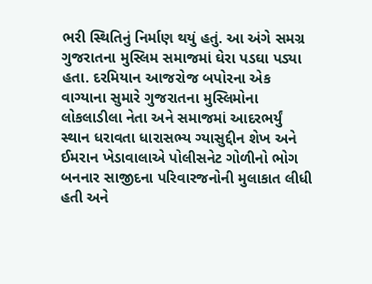ભરી સ્થિતિનું નિર્માણ થયું હતું. આ અંગે સમગ્ર ગુજરાતના મુસ્લિમ સમાજમાં ઘેરા પડઘા પડ્યા હતા. દરમિયાન આજરોજ બપોરના એક વાગ્યાના સુમારે ગુજરાતના મુસ્લિમોના લોકલાડીલા નેતા અને સમાજમાં આદરભર્યું સ્થાન ધરાવતા ધારાસભ્ય ગ્યાસુદ્દીન શેખ અને ઈમરાન ખેડાવાલાએ પોલીસનેટ ગોળીનો ભોગ બનનાર સાજીદના પરિવારજનોની મુલાકાત લીધી હતી અને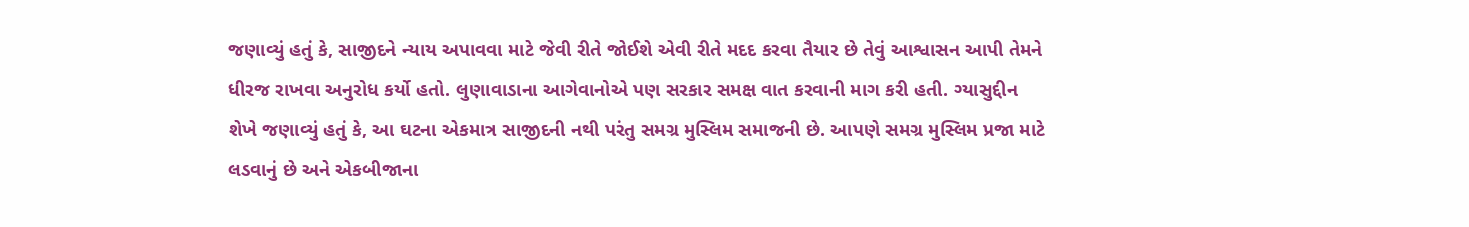જણાવ્યું હતું કે, સાજીદને ન્યાય અપાવવા માટે જેવી રીતે જોઈશે એવી રીતે મદદ કરવા તૈયાર છે તેવું આશ્વાસન આપી તેમને ધીરજ રાખવા અનુરોધ કર્યો હતો. લુણાવાડાના આગેવાનોએ પણ સરકાર સમક્ષ વાત કરવાની માગ કરી હતી. ગ્યાસુદ્દીન શેખે જણાવ્યું હતું કે, આ ઘટના એકમાત્ર સાજીદની નથી પરંતુ સમગ્ર મુસ્લિમ સમાજની છે. આપણે સમગ્ર મુસ્લિમ પ્રજા માટે લડવાનું છે અને એકબીજાના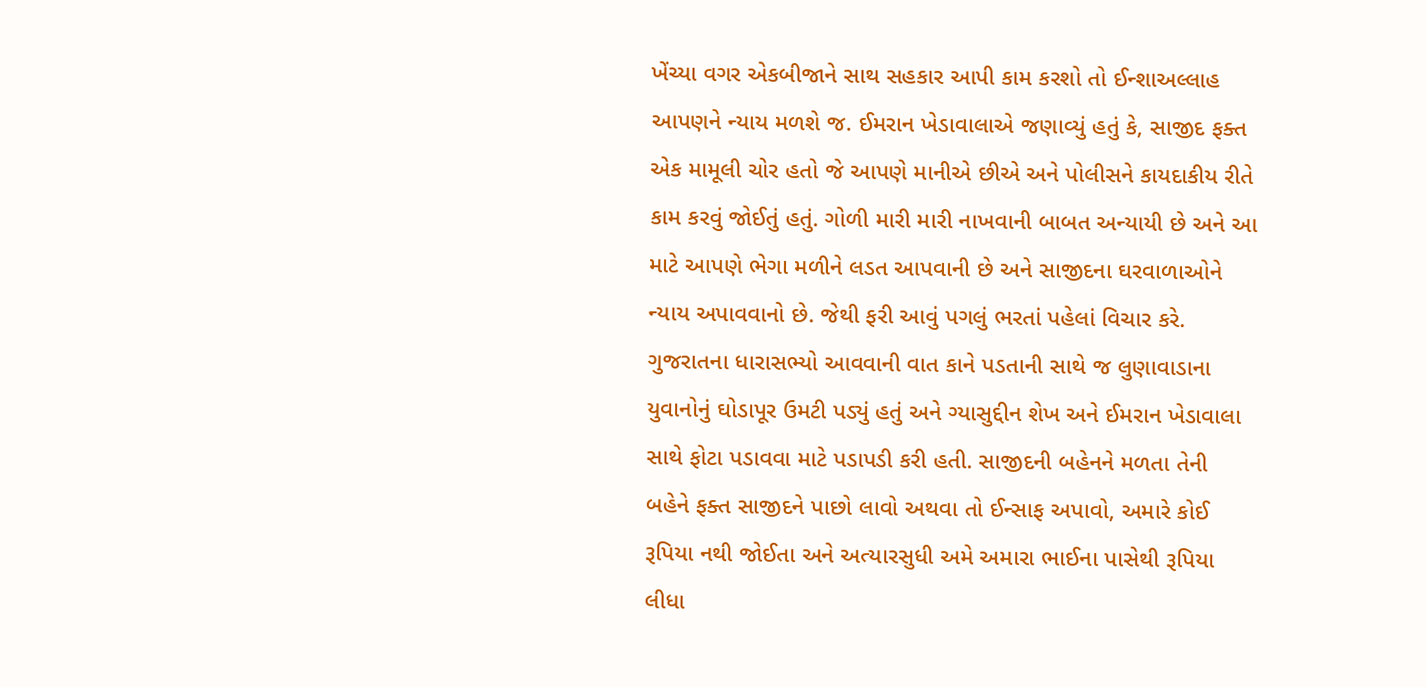ખેંચ્યા વગર એકબીજાને સાથ સહકાર આપી કામ કરશો તો ઈન્શાઅલ્લાહ આપણને ન્યાય મળશે જ. ઈમરાન ખેડાવાલાએ જણાવ્યું હતું કે, સાજીદ ફક્ત એક મામૂલી ચોર હતો જે આપણે માનીએ છીએ અને પોલીસને કાયદાકીય રીતે કામ કરવું જોઈતું હતું. ગોળી મારી મારી નાખવાની બાબત અન્યાયી છે અને આ માટે આપણે ભેગા મળીને લડત આપવાની છે અને સાજીદના ઘરવાળાઓને ન્યાય અપાવવાનો છે. જેથી ફરી આવું પગલું ભરતાં પહેલાં વિચાર કરે. ગુજરાતના ધારાસભ્યો આવવાની વાત કાને પડતાની સાથે જ લુણાવાડાના યુવાનોનું ઘોડાપૂર ઉમટી પડ્યું હતું અને ગ્યાસુદ્દીન શેખ અને ઈમરાન ખેડાવાલા સાથે ફોટા પડાવવા માટે પડાપડી કરી હતી. સાજીદની બહેનને મળતા તેની બહેને ફક્ત સાજીદને પાછો લાવો અથવા તો ઈન્સાફ અપાવો, અમારે કોઈ રૂપિયા નથી જોઈતા અને અત્યારસુધી અમે અમારા ભાઈના પાસેથી રૂપિયા લીધા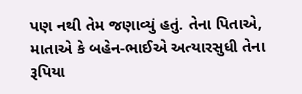પણ નથી તેમ જણાવ્યું હતું. તેના પિતાએ, માતાએ કે બહેન-ભાઈએ અત્યારસુધી તેના રૂપિયા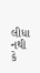લીધા નથી કે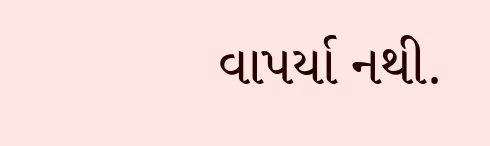વાપર્યા નથી.